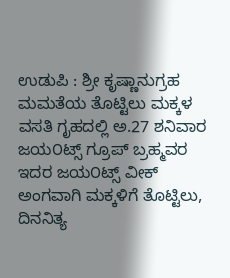ಉಡುಪಿ : ಶ್ರೀ ಕೃಷ್ಣಾನುಗ್ರಹ ಮಮತೆಯ ತೊಟ್ಟಿಲು ಮಕ್ಕಳ ವಸತಿ ಗೃಹದಲ್ಲಿ ಅ.27 ಶನಿವಾರ ಜಯ೦ಟ್ಸ್ ಗ್ರೂಪ್ ಬ್ರಹ್ಮವರ ಇದರ ಜಯ೦ಟ್ಸ್ ವೀಕ್ ಅಂಗವಾಗಿ ಮಕ್ಕಳಿಗೆ ತೊಟ್ಟಿಲು, ದಿನನಿತ್ಯ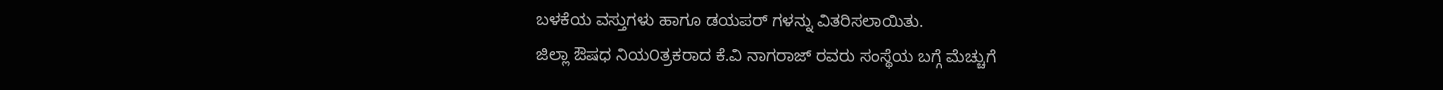ಬಳಕೆಯ ವಸ್ತುಗಳು ಹಾಗೂ ಡಯಪರ್ ಗಳನ್ನು ವಿತರಿಸಲಾಯಿತು.
ಜಿಲ್ಲಾ ಔಷಧ ನಿಯ೦ತ್ರಕರಾದ ಕೆ.ವಿ ನಾಗರಾಜ್ ರವರು ಸಂಸ್ಥೆಯ ಬಗ್ಗೆ ಮೆಚ್ಚುಗೆ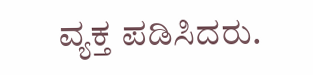ವ್ಯಕ್ತ ಪಡಿಸಿದರು.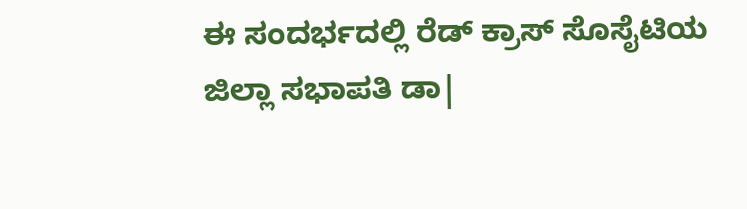ಈ ಸಂದರ್ಭದಲ್ಲಿ ರೆಡ್ ಕ್ರಾಸ್ ಸೊಸೈಟಿಯ ಜಿಲ್ಲಾ ಸಭಾಪತಿ ಡಾ|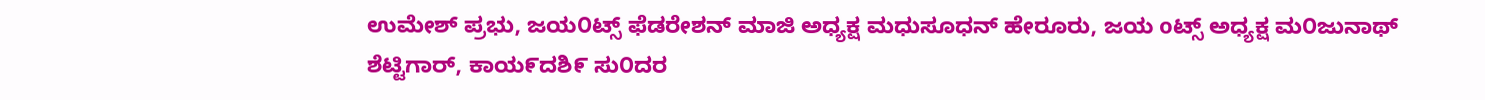ಉಮೇಶ್ ಪ್ರಭು, ಜಯ೦ಟ್ಸ್ ಫೆಡರೇಶನ್ ಮಾಜಿ ಅಧ್ಯಕ್ಷ ಮಧುಸೂಧನ್ ಹೇರೂರು, ಜಯ oಟ್ಸ್ ಅಧ್ಯಕ್ಷ ಮ೦ಜುನಾಥ್ ಶೆಟ್ಟಿಗಾರ್, ಕಾಯ೯ದಶಿ೯ ಸು೦ದರ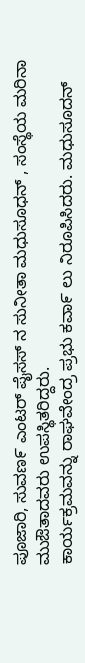ಪೂಜಾರಿ, ಸುವಣ೯ ಎಂಟರ್ ಪೈಸಸ್ ನ ಸುನೀತಾ ಮಧುಸೂಧನ್ , ಸಂಸ್ಥೆಯ ಮರಿನಾ ಮುಔತಾದವರು ಉಪಸ್ಥಿತರಿದ್ದರು.
ಕಾರ್ಯಕ್ರಮವನ್ನು ರಾಘವೇಂದ್ರ ಪ್ರಭು ಕವಾ೯ ಲು ನಿರೂಪಿಸಿದರು. ಮಧುಸೂದನ್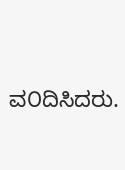ವ೦ದಿಸಿದರು.